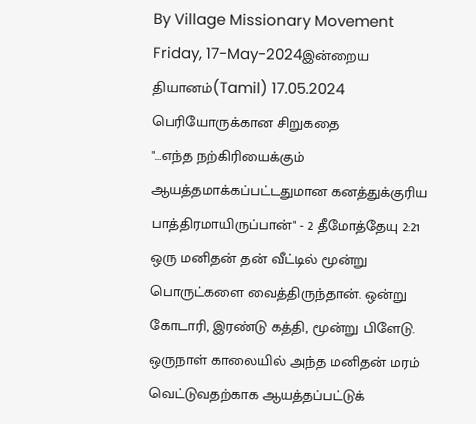By Village Missionary Movement
Friday, 17-May-2024இன்றைய தியானம்(Tamil) 17.05.2024
பெரியோருக்கான சிறுகதை
"…எந்த நற்கிரியைக்கும் ஆயத்தமாக்கப்பட்டதுமான கனத்துக்குரிய பாத்திரமாயிருப்பான்" - 2 தீமோத்தேயு 2:21
ஒரு மனிதன் தன் வீட்டில் மூன்று பொருட்களை வைத்திருந்தான். ஒன்று கோடாரி, இரண்டு கத்தி, மூன்று பிளேடு. ஒருநாள் காலையில் அந்த மனிதன் மரம் வெட்டுவதற்காக ஆயத்தப்பட்டுக்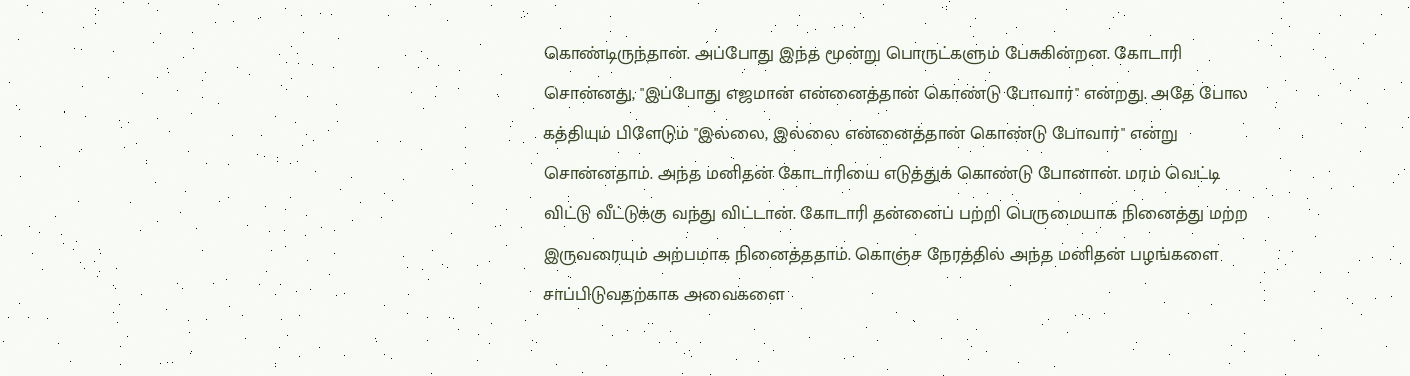கொண்டிருந்தான். அப்போது இந்த மூன்று பொருட்களும் பேசுகின்றன. கோடாரி சொன்னது, "இப்போது எஜமான் என்னைத்தான் கொண்டு போவார்" என்றது. அதே போல கத்தியும் பிளேடும் "இல்லை, இல்லை என்னைத்தான் கொண்டு போவார்" என்று சொன்னதாம். அந்த மனிதன் கோடாரியை எடுத்துக் கொண்டு போனான். மரம் வெட்டி விட்டு வீட்டுக்கு வந்து விட்டான். கோடாரி தன்னைப் பற்றி பெருமையாக நினைத்து மற்ற இருவரையும் அற்பமாக நினைத்ததாம். கொஞ்ச நேரத்தில் அந்த மனிதன் பழங்களை சாப்பிடுவதற்காக அவைகளை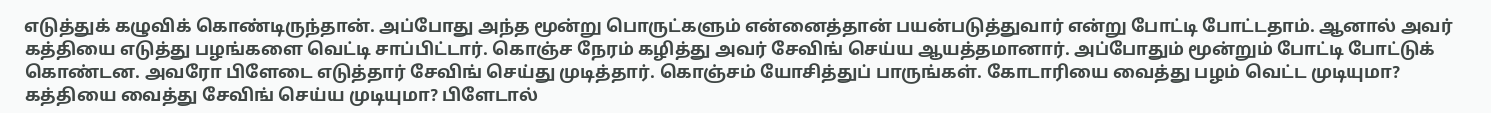எடுத்துக் கழுவிக் கொண்டிருந்தான். அப்போது அந்த மூன்று பொருட்களும் என்னைத்தான் பயன்படுத்துவார் என்று போட்டி போட்டதாம். ஆனால் அவர் கத்தியை எடுத்து பழங்களை வெட்டி சாப்பிட்டார். கொஞ்ச நேரம் கழித்து அவர் சேவிங் செய்ய ஆயத்தமானார். அப்போதும் மூன்றும் போட்டி போட்டுக் கொண்டன. அவரோ பிளேடை எடுத்தார் சேவிங் செய்து முடித்தார். கொஞ்சம் யோசித்துப் பாருங்கள். கோடாரியை வைத்து பழம் வெட்ட முடியுமா? கத்தியை வைத்து சேவிங் செய்ய முடியுமா? பிளேடால்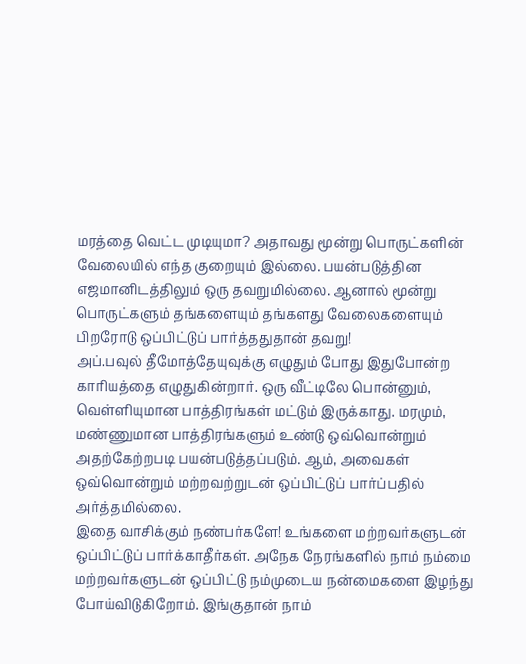மரத்தை வெட்ட முடியுமா? அதாவது மூன்று பொருட்களின் வேலையில் எந்த குறையும் இல்லை. பயன்படுத்தின எஜமானிடத்திலும் ஒரு தவறுமில்லை. ஆனால் மூன்று பொருட்களும் தங்களையும் தங்களது வேலைகளையும் பிறரோடு ஒப்பிட்டுப் பார்த்ததுதான் தவறு!
அப்.பவுல் தீமோத்தேயுவுக்கு எழுதும் போது இதுபோன்ற காரியத்தை எழுதுகின்றார். ஒரு வீட்டிலே பொன்னும், வெள்ளியுமான பாத்திரங்கள் மட்டும் இருக்காது. மரமும், மண்ணுமான பாத்திரங்களும் உண்டு ஒவ்வொன்றும் அதற்கேற்றபடி பயன்படுத்தப்படும். ஆம், அவைகள் ஒவ்வொன்றும் மற்றவற்றுடன் ஒப்பிட்டுப் பார்ப்பதில் அர்த்தமில்லை.
இதை வாசிக்கும் நண்பர்களே! உங்களை மற்றவர்களுடன் ஒப்பிட்டுப் பார்க்காதீர்கள். அநேக நேரங்களில் நாம் நம்மை மற்றவர்களுடன் ஒப்பிட்டு நம்முடைய நன்மைகளை இழந்து போய்விடுகிறோம். இங்குதான் நாம்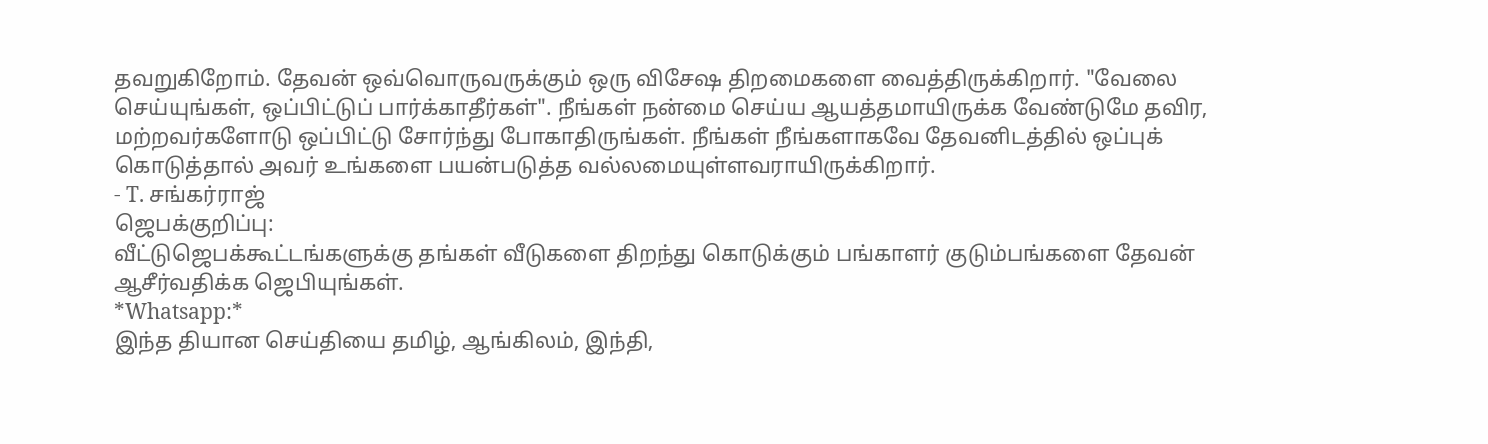தவறுகிறோம். தேவன் ஒவ்வொருவருக்கும் ஒரு விசேஷ திறமைகளை வைத்திருக்கிறார். "வேலை செய்யுங்கள், ஒப்பிட்டுப் பார்க்காதீர்கள்". நீங்கள் நன்மை செய்ய ஆயத்தமாயிருக்க வேண்டுமே தவிர, மற்றவர்களோடு ஒப்பிட்டு சோர்ந்து போகாதிருங்கள். நீங்கள் நீங்களாகவே தேவனிடத்தில் ஒப்புக் கொடுத்தால் அவர் உங்களை பயன்படுத்த வல்லமையுள்ளவராயிருக்கிறார்.
- T. சங்கர்ராஜ்
ஜெபக்குறிப்பு:
வீட்டுஜெபக்கூட்டங்களுக்கு தங்கள் வீடுகளை திறந்து கொடுக்கும் பங்காளர் குடும்பங்களை தேவன் ஆசீர்வதிக்க ஜெபியுங்கள்.
*Whatsapp:*
இந்த தியான செய்தியை தமிழ், ஆங்கிலம், இந்தி,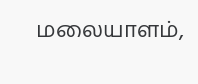மலையாளம்,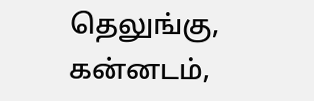தெலுங்கு, கன்னடம்,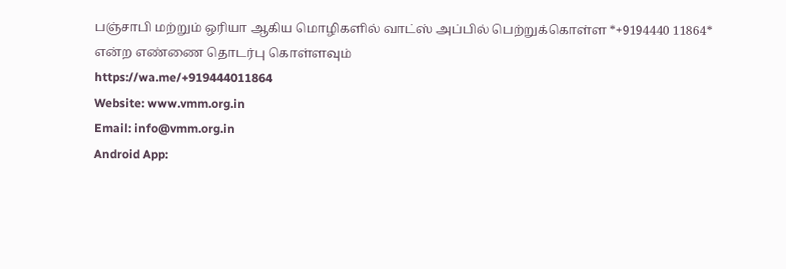பஞ்சாபி மற்றும் ஒரியா ஆகிய மொழிகளில் வாட்ஸ் அப்பில் பெற்றுக்கொள்ள *+9194440 11864* என்ற எண்ணை தொடர்பு கொள்ளவும்
https://wa.me/+919444011864
Website: www.vmm.org.in
Email: info@vmm.org.in
Android App: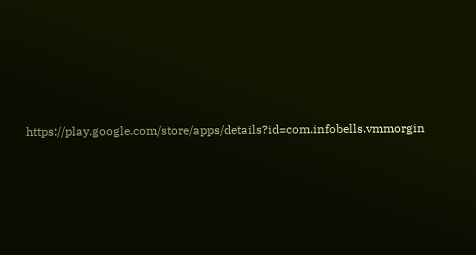https://play.google.com/store/apps/details?id=com.infobells.vmmorgin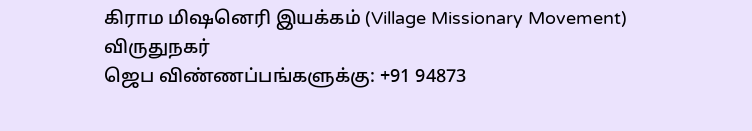கிராம மிஷனெரி இயக்கம் (Village Missionary Movement)
விருதுநகர்
ஜெப விண்ணப்பங்களுக்கு: +91 94873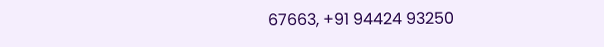67663, +91 94424 93250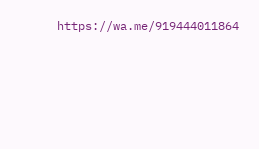https://wa.me/919444011864